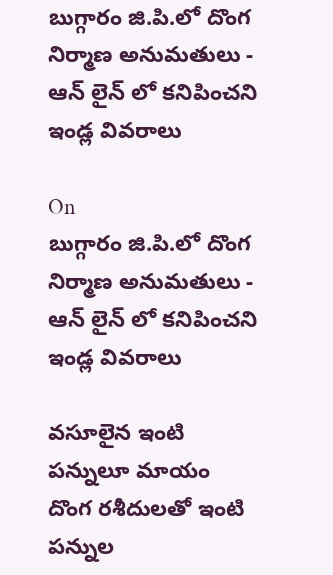బుగ్గారం జి.పి.లో దొంగ నిర్మాణ అనుమతులు -  ఆన్ లైన్ లో కనిపించని ఇండ్ల వివరాలు

On
బుగ్గారం జి.పి.లో దొంగ నిర్మాణ అనుమతులు -   ఆన్ లైన్ లో కనిపించని ఇండ్ల వివరాలు

వసూలైన ఇంటి పన్నులూ మాయం
దొంగ రశీదులతో ఇంటి పన్నుల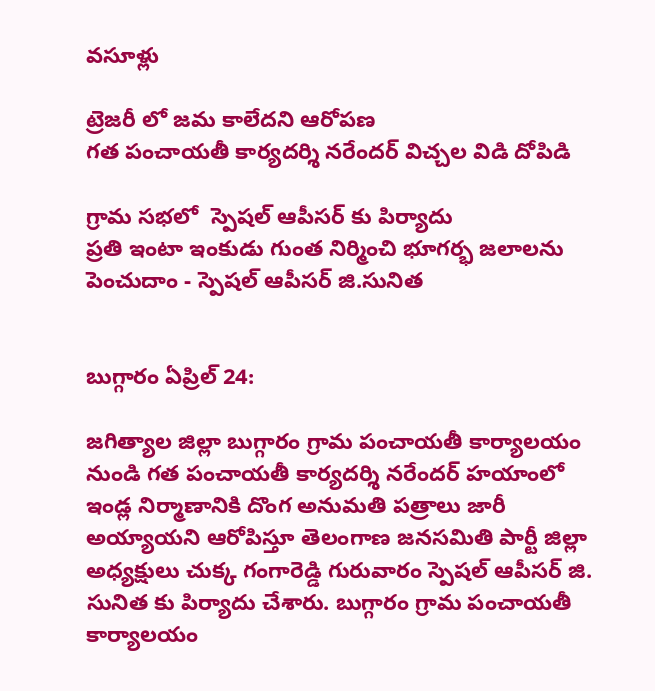వసూళ్లు

ట్రెజరీ లో జమ కాలేదని ఆరోపణ
గత పంచాయతీ కార్యదర్శి నరేందర్ విచ్చల విడి దోపిడి

గ్రామ సభలో  స్పెషల్ ఆపీసర్ కు పిర్యాదు
ప్రతి ఇంటా ఇంకుడు గుంత నిర్మించి భూగర్భ జలాలను పెంచుదాం - స్పెషల్ ఆపీసర్ జి.సునిత


బుగ్గారం ఏప్రిల్ 24:

జగిత్యాల జిల్లా బుగ్గారం గ్రామ పంచాయతీ కార్యాలయం నుండి గత పంచాయతీ కార్యదర్శి నరేందర్ హయాంలో ఇండ్ల నిర్మాణానికి దొంగ అనుమతి పత్రాలు జారీ అయ్యాయని ఆరోపిస్తూ తెలంగాణ జనసమితి పార్టీ జిల్లా అధ్యక్షులు చుక్క గంగారెడ్డి గురువారం స్పెషల్ ఆపీసర్ జి. సునిత కు పిర్యాదు చేశారు. బుగ్గారం గ్రామ పంచాయతీ కార్యాలయం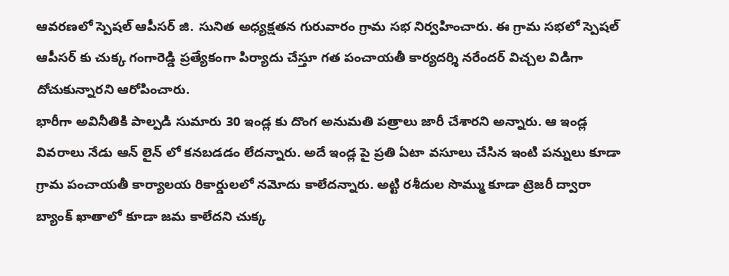ఆవరణలో స్పెషల్ ఆపీసర్ జి. సునిత అధ్యక్షతన గురువారం గ్రామ సభ నిర్వహించారు. ఈ గ్రామ సభలో స్పెషల్ ఆపీసర్ కు చుక్క గంగారెడ్డి ప్రత్యేకంగా పిర్యాదు చేస్తూ గత పంచాయతీ కార్యదర్శి నరేందర్ విచ్చల విడిగా దోచుకున్నారని ఆరోపించారు.
భారీగా అవినీతికి పాల్పడి సుమారు 30 ఇండ్ల కు దొంగ అనుమతి పత్రాలు జారీ చేశారని అన్నారు. ఆ ఇండ్ల వివరాలు నేడు ఆన్ లైన్ లో కనబడడం లేదన్నారు. అదే ఇండ్ల పై ప్రతి ఏటా వసూలు చేసిన ఇంటి పన్నులు కూడా గ్రామ పంచాయతీ కార్యాలయ రికార్డులలో నమోదు కాలేదన్నారు. అట్టి రశీదుల సొమ్ము కూడా ట్రెజరీ ద్వారా బ్యాంక్ ఖాతాలో కూడా జమ కాలేదని చుక్క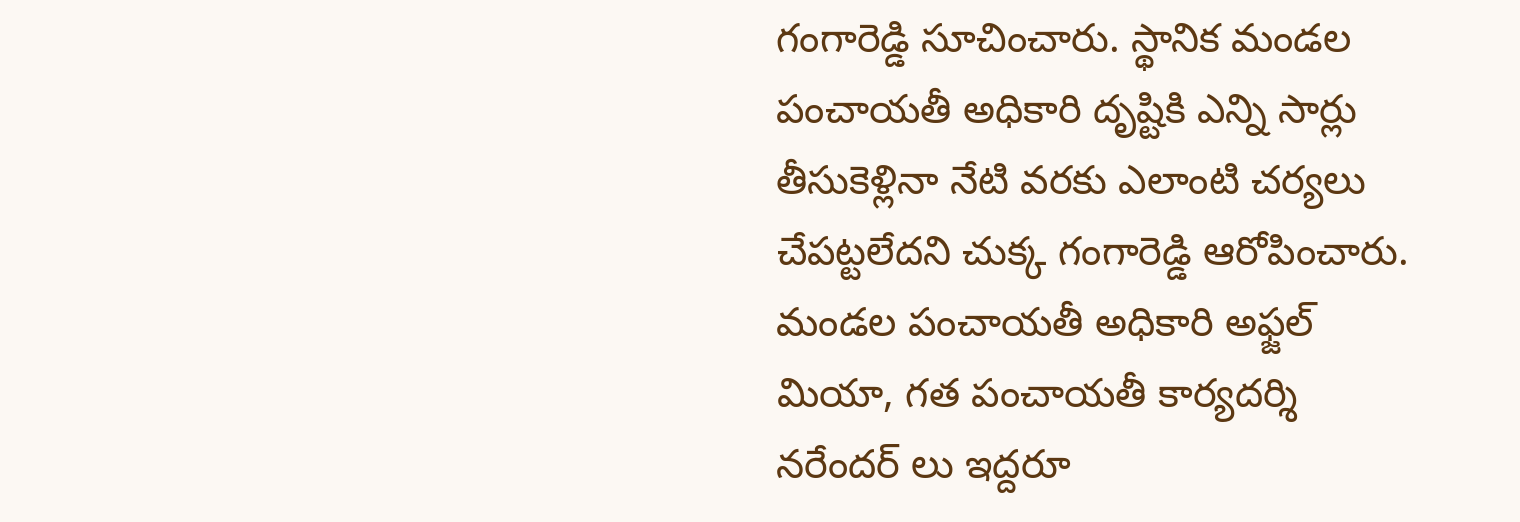గంగారెడ్డి సూచించారు. స్థానిక మండల పంచాయతీ అధికారి దృష్టికి ఎన్ని సార్లు తీసుకెళ్లినా నేటి వరకు ఎలాంటి చర్యలు చేపట్టలేదని చుక్క గంగారెడ్డి ఆరోపించారు. మండల పంచాయతీ అధికారి అఫ్జల్ మియా, గత పంచాయతీ కార్యదర్శి నరేందర్ లు ఇద్దరూ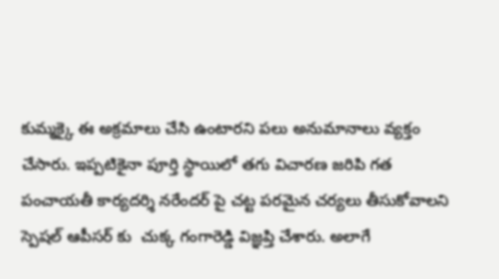కుమ్మక్కై ఈ అక్రమాలు చేసి ఉంటారని పలు అనుమానాలు వ్యక్తం చేసారు. ఇప్పటికైనా పూర్తి స్థాయిలో తగు విచారణ జరిపి గత పంచాయతీ కార్యదర్శి నరేందర్ పై చట్ట పరమైన చర్యలు తీసుకోవాలని స్పెషల్ ఆపీసర్ కు  చుక్క గంగారెడ్డి విజ్ఞప్తి చేశారు. అలాగే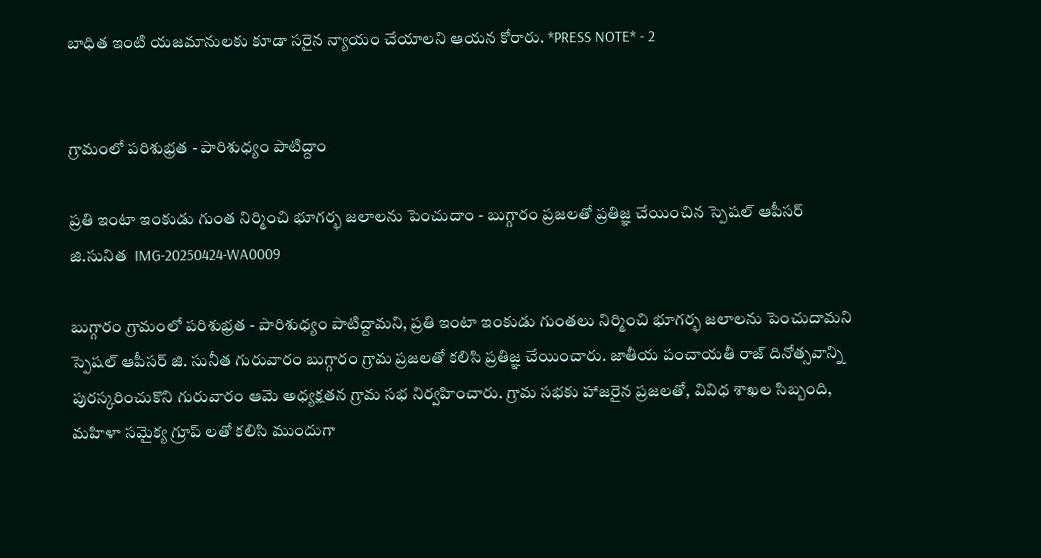బాధిత ఇంటి యజమానులకు కూడా సరైన న్యాయం చేయాలని ఆయన కోరారు. *PRESS NOTE* - 2


గ్రామంలో పరిశుభ్రత - పారిశుధ్యం పాటిద్దాం

ప్రతి ఇంటా ఇంకుడు గుంత నిర్మించి భూగర్భ జలాలను పెంచుదాం - బుగ్గారం ప్రజలతో ప్రతిజ్ఞ చేయించిన స్పెషల్ ఆపీసర్ జి.సునిత  IMG-20250424-WA0009

బుగ్గారం గ్రామంలో పరిశుభ్రత - పారిశుధ్యం పాటిద్దామని, ప్రతి ఇంటా ఇంకుడు గుంతలు నిర్మించి భూగర్భ జలాలను పెంచుదామని స్పెషల్ ఆపీసర్ జి. సునీత గురువారం బుగ్గారం గ్రామ ప్రజలతో కలిసి ప్రతిజ్ఞ చేయించారు. జాతీయ పంచాయతీ రాజ్ దినోత్సవాన్ని పురస్కరించుకొని గురువారం ఆమె అధ్యక్షతన గ్రామ సభ నిర్వహించారు. గ్రామ సభకు హాజరైన ప్రజలతో, వివిధ శాఖల సిబ్బంది, మహిళా సమైక్య గ్రూప్ లతో కలిసి ముందుగా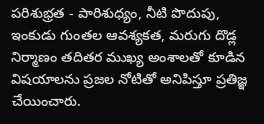పరిశుభ్రత - పారిశుధ్యం, నీటి పొదుపు, ఇంకుడు గుంతల ఆవశ్యకత, మరుగు దొడ్ల నిర్మాణం తదితర ముఖ్య అంశాలతో కూడిన విషయాలను ప్రజల నోటితో అనిపిస్తూ ప్రతిజ్ఞ చేయించారు.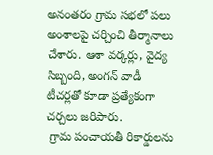అనంతరం గ్రామ సభలో పలు అంశాలపై చర్చించి తీర్మానాలు చేశారు. ఆశా వర్కర్లు, వైద్య సిబ్బంది, అంగన్ వాడీ టీచర్లతో కూడా ప్రత్యేకంగా చర్చలు జరిపారు.
 గ్రామ పంచాయతీ రికార్డులను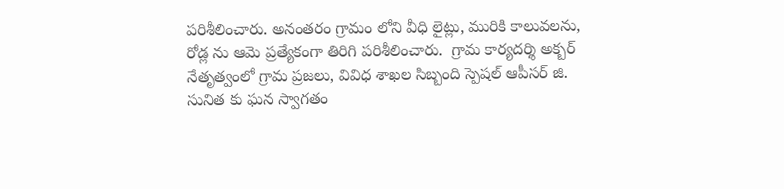పరిశీలించారు. అనంతరం గ్రామం లోని వీధి లైట్లు, మురికి కాలువలను, రోడ్ల ను ఆమె ప్రత్యేకంగా తిరిగి పరిశీలించారు.  గ్రామ కార్యదర్శి అక్బర్ నేతృత్వంలో గ్రామ ప్రజలు, వివిధ శాఖల సిబ్బంది స్పెషల్ ఆపీసర్ జి. సునిత కు ఘన స్వాగతం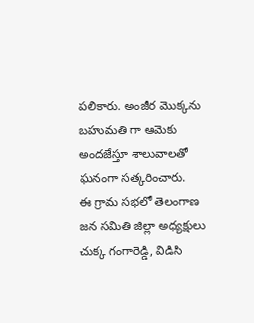పలికారు. అంజీర మొక్కను బహుమతి గా ఆమెకు అందజేస్తూ శాలువాలతో ఘనంగా సత్కరించారు.
ఈ గ్రామ సభలో తెలంగాణ జన సమితి జిల్లా అధ్యక్షులు చుక్క గంగారెడ్డి, విడిసి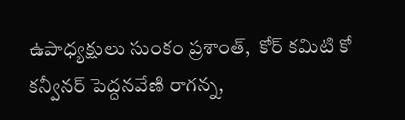ఉపాధ్యక్షులు సుంకం ప్రశాంత్,  కోర్ కమిటి కో కన్వీనర్ పెద్దనవేణి రాగన్న,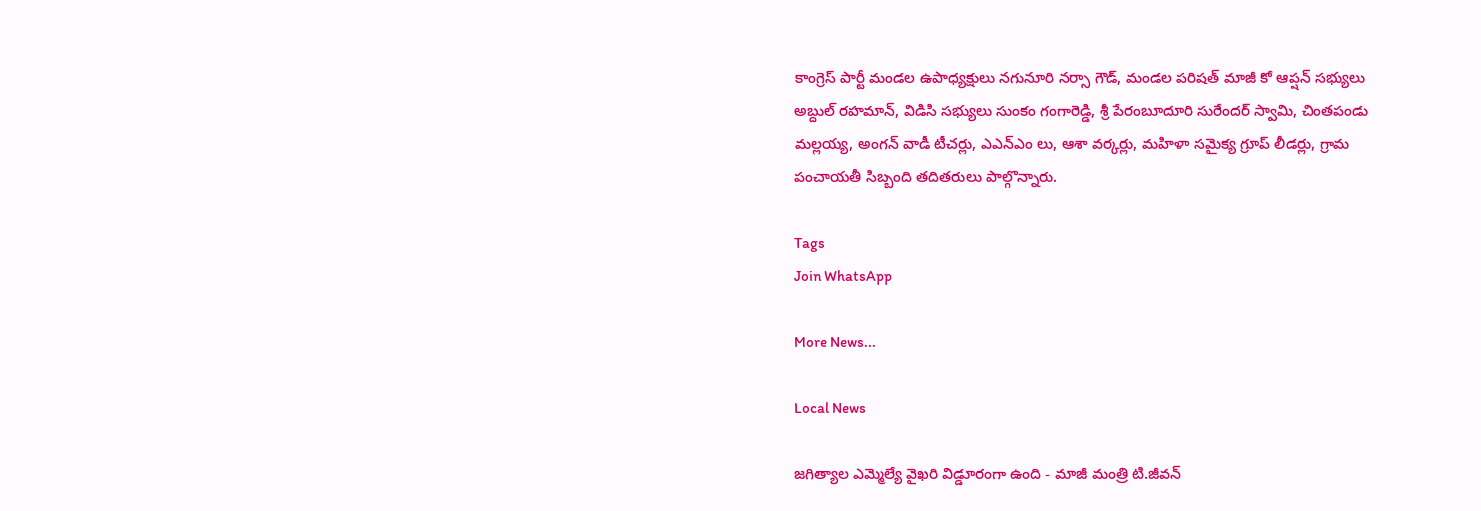కాంగ్రెస్ పార్టీ మండల ఉపాధ్యక్షులు నగునూరి నర్సా గౌడ్, మండల పరిషత్ మాజీ కో ఆప్షన్ సభ్యులు అబ్దుల్ రహమాన్, విడిసి సభ్యులు సుంకం గంగారెడ్డి, శ్రీ పేరంబూదూరి సురేందర్ స్వామి, చింతపండు మల్లయ్య, అంగన్ వాడీ టీచర్లు, ఎఎన్ఎం లు, ఆశా వర్కర్లు, మహిళా సమైక్య గ్రూప్ లీడర్లు, గ్రామ పంచాయతీ సిబ్బంది తదితరులు పాల్గొన్నారు.

Tags
Join WhatsApp

More News...

Local News

జగిత్యాల ఎమ్మెల్యే వైఖరి విడ్డూరంగా ఉంది - మాజీ మంత్రి టి.జీవన్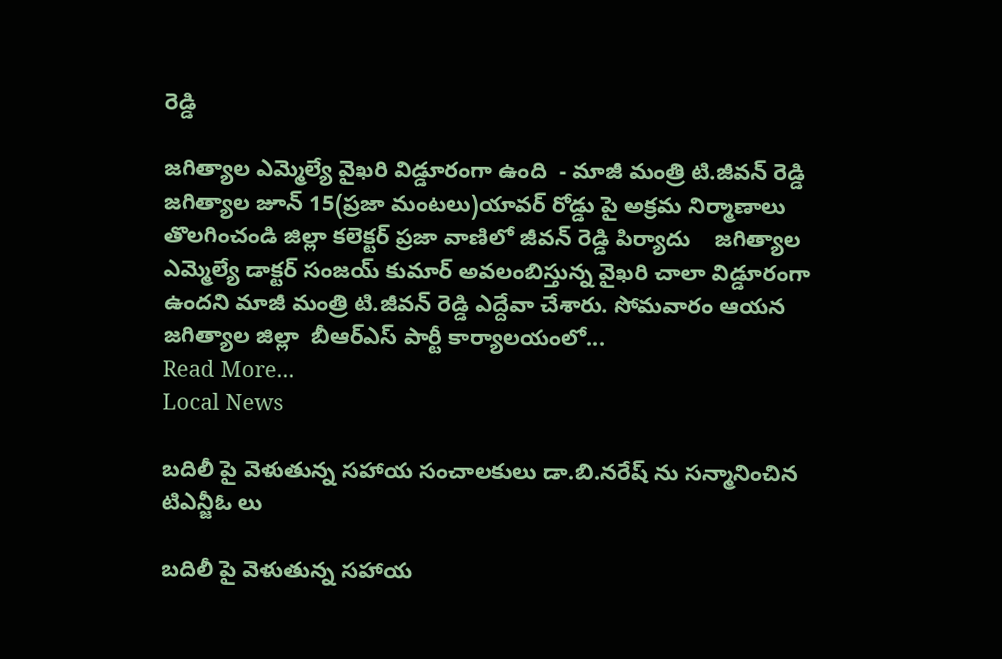రెడ్డి

జగిత్యాల ఎమ్మెల్యే వైఖరి విడ్డూరంగా ఉంది  - మాజీ మంత్రి టి.జీవన్ రెడ్డి  జగిత్యాల జూన్ 15(ప్రజా మంటలు)యావర్ రోడ్డు పై అక్రమ నిర్మాణాలు తొలగించండి జిల్లా కలెక్టర్ ప్రజా వాణిలో జీవన్ రెడ్డి పిర్యాదు    జగిత్యాల ఎమ్మెల్యే డాక్టర్ సంజయ్ కుమార్ అవలంబిస్తున్న వైఖరి చాలా విడ్డూరంగా ఉందని మాజీ మంత్రి టి.జీవన్ రెడ్డి ఎద్దేవా చేశారు. సోమవారం ఆయన జగిత్యాల జిల్లా  బీఆర్ఎస్ పార్టీ కార్యాలయంలో...
Read More...
Local News

బదిలీ పై వెళుతున్న సహాయ సంచాలకులు డా.బి.నరేష్ ను సన్మానించిన టిఎన్జీఓ లు

బదిలీ పై వెళుతున్న సహాయ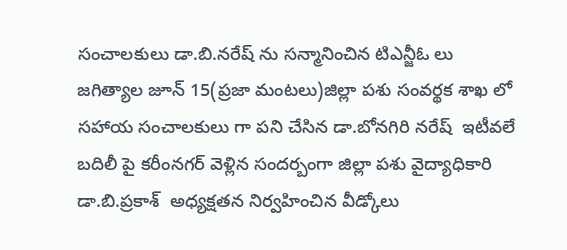సంచాలకులు డా.బి.నరేష్ ను సన్మానించిన టిఎన్జీఓ లు   జగిత్యాల జూన్ 15(ప్రజా మంటలు)జిల్లా పశు సంవర్థక శాఖ లో సహాయ సంచాలకులు గా పని చేసిన డా.బోనగిరి నరేష్  ఇటీవలే బదిలీ పై కరీంనగర్ వెళ్లిన సందర్బంగా జిల్లా పశు వైద్యాధికారి డా.బి.ప్రకాశ్  అధ్యక్షతన నిర్వహించిన వీడ్కోలు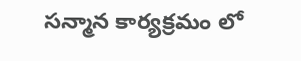సన్మాన కార్యక్రమం లో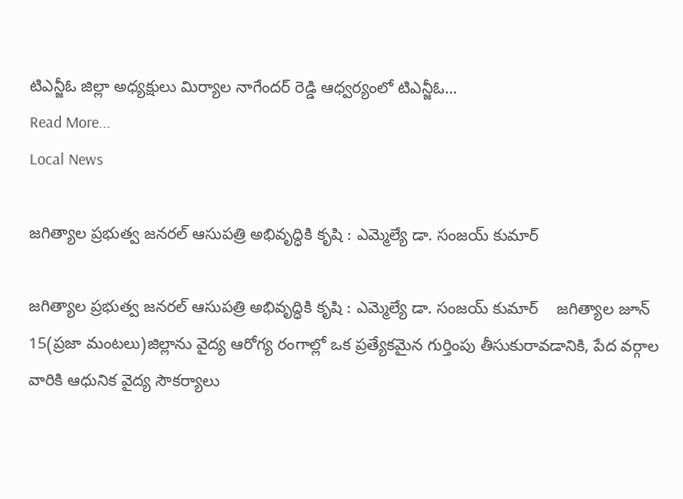టిఎన్జీఓ జిల్లా అధ్యక్షులు మిర్యాల నాగేందర్ రెడ్డి ఆధ్వర్యంలో టిఎన్జీఓ...
Read More...
Local News

జగిత్యాల ప్రభుత్వ జనరల్ ఆసుపత్రి అభివృద్ధికి కృషి : ఎమ్మెల్యే డా. సంజయ్ కుమార్

జగిత్యాల ప్రభుత్వ జనరల్ ఆసుపత్రి అభివృద్ధికి కృషి : ఎమ్మెల్యే డా. సంజయ్ కుమార్    జగిత్యాల జూన్ 15(ప్రజా మంటలు)జిల్లాను వైద్య ఆరోగ్య రంగాల్లో ఒక ప్రత్యేకమైన గుర్తింపు తీసుకురావడానికి, పేద వర్గాల వారికి ఆధునిక వైద్య సౌకర్యాలు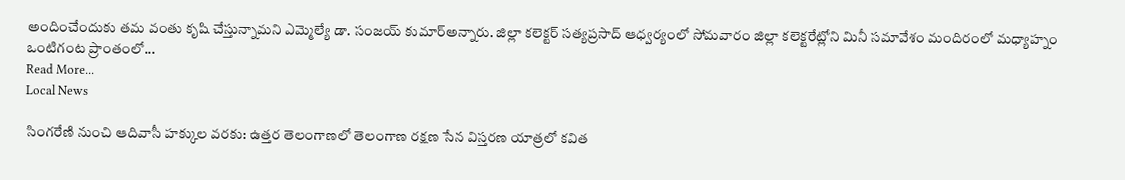అందించేందుకు తమ వంతు కృషి చేస్తున్నామని ఎమ్మెల్యే డా. సంజయ్ కుమార్అన్నారు. జిల్లా కలెక్టర్ సత్యప్రసాద్ ఆధ్వర్యంలో సోమవారం జిల్లా కలెక్టరేట్లోని మినీ సమావేశం మందిరంలో మధ్యాహ్నం ఒంటిగంట ప్రాంతంలో...
Read More...
Local News

సింగరేణి నుంచి ఆదివాసీ హక్కుల వరకు: ఉత్తర తెలంగాణలో తెలంగాణ రక్షణ సేన విస్తరణ యాత్రలో కవిత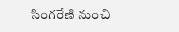సింగరేణి నుంచి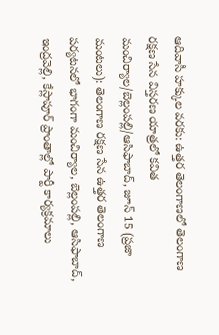ఆదివాసీ హక్కుల వరకు: ఉత్తర తెలంగాణలో తెలంగాణ రక్షణ సేన విస్తరణ యాత్రలో కవిత మంచిర్యాల/బెల్లంపల్లి/ఆసిఫాబాద్, జూన్ 15 (ప్రజా మంటలు): తెలంగాణ రక్షణ సేన ఉత్తర తెలంగాణ పర్యటనలో భాగంగా మంచిర్యాల, బెల్లంపల్లి, ఆసిఫాబాద్, ఇంద్రవెల్లి, కేస్లాపూర్ ప్రాంతాల్లో పార్టీ కార్యక్రమాలు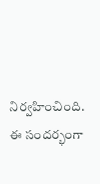నిర్వహించింది. ఈ సందర్భంగా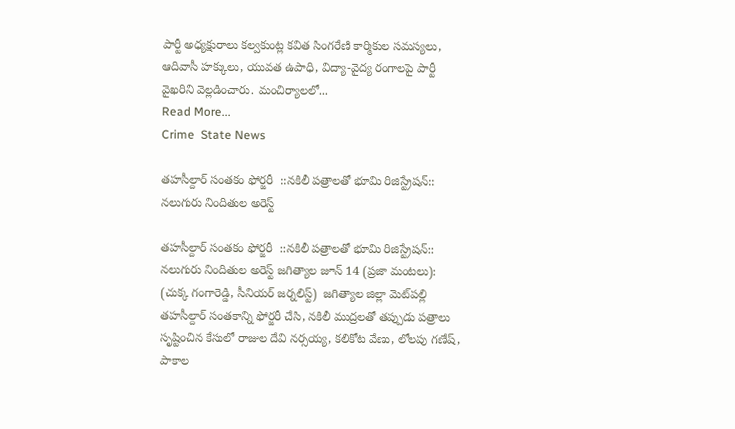పార్టీ అధ్యక్షురాలు కల్వకుంట్ల కవిత సింగరేణి కార్మికుల సమస్యలు, ఆదివాసీ హక్కులు, యువత ఉపాధి, విద్యా-వైద్య రంగాలపై పార్టీ వైఖరిని వెల్లడించారు. మంచిర్యాలలో...
Read More...
Crime  State News

తహసీల్దార్ సంతకం ఫోర్జరీ  ::నకిలీ పత్రాలతో భూమి రిజిస్ట్రేషన్:: నలుగురు నిందితుల అరెస్ట్

తహసీల్దార్ సంతకం ఫోర్జరీ  ::నకిలీ పత్రాలతో భూమి రిజిస్ట్రేషన్:: నలుగురు నిందితుల అరెస్ట్ జగిత్యాల జూన్ 14 (ప్రజా మంటలు): (చుక్క గంగారెడ్డి, సీనియర్ జర్నలిస్ట్)  జగిత్యాల జిల్లా మెట్‌పల్లి తహసీల్దార్ సంతకాన్ని ఫోర్జరీ చేసి, నకిలీ ముద్రలతో తప్పుడు పత్రాలు సృష్టించిన కేసులో రాజుల దేవి నర్సయ్య, కలికోట వేణు, లోలపు గణేష్, పాకాల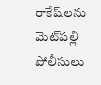రాకేష్‌లను మెట్‌పల్లి పోలీసులు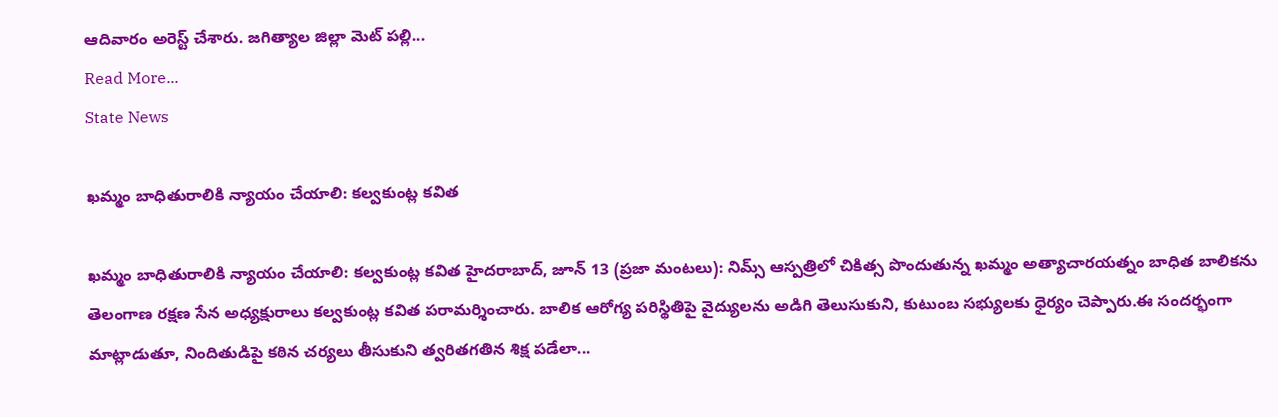ఆదివారం అరెస్ట్ చేశారు. జగిత్యాల జిల్లా మెట్ పల్లి...
Read More...
State News

ఖమ్మం బాధితురాలికి న్యాయం చేయాలి: కల్వకుంట్ల కవిత

ఖమ్మం బాధితురాలికి న్యాయం చేయాలి: కల్వకుంట్ల కవిత హైదరాబాద్, జూన్ 13 (ప్రజా మంటలు): నిమ్స్ ఆస్పత్రిలో చికిత్స పొందుతున్న ఖమ్మం అత్యాచారయత్నం బాధిత బాలికను తెలంగాణ రక్షణ సేన అధ్యక్షురాలు కల్వకుంట్ల కవిత పరామర్శించారు. బాలిక ఆరోగ్య పరిస్థితిపై వైద్యులను అడిగి తెలుసుకుని, కుటుంబ సభ్యులకు ధైర్యం చెప్పారు.ఈ సందర్భంగా మాట్లాడుతూ, నిందితుడిపై కఠిన చర్యలు తీసుకుని త్వరితగతిన శిక్ష పడేలా...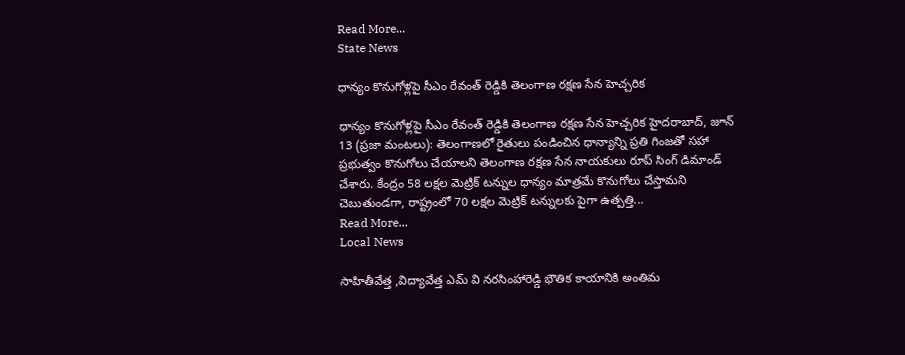Read More...
State News

ధాన్యం కొనుగోళ్లపై సీఎం రేవంత్ రెడ్డికి తెలంగాణ రక్షణ సేన హెచ్చరిక

ధాన్యం కొనుగోళ్లపై సీఎం రేవంత్ రెడ్డికి తెలంగాణ రక్షణ సేన హెచ్చరిక హైదరాబాద్, జూన్ 13 (ప్రజా మంటలు): తెలంగాణలో రైతులు పండించిన ధాన్యాన్ని ప్రతి గింజతో సహా ప్రభుత్వం కొనుగోలు చేయాలని తెలంగాణ రక్షణ సేన నాయకులు రూప్ సింగ్ డిమాండ్ చేశారు. కేంద్రం 58 లక్షల మెట్రిక్ టన్నుల ధాన్యం మాత్రమే కొనుగోలు చేస్తామని చెబుతుండగా, రాష్ట్రంలో 70 లక్షల మెట్రిక్ టన్నులకు పైగా ఉత్పత్తి...
Read More...
Local News

సాహితీవేత్త ,విద్యావేత్త ఎమ్ వి నరసింహారెడ్డి భౌతిక కాయానికి అంతిమ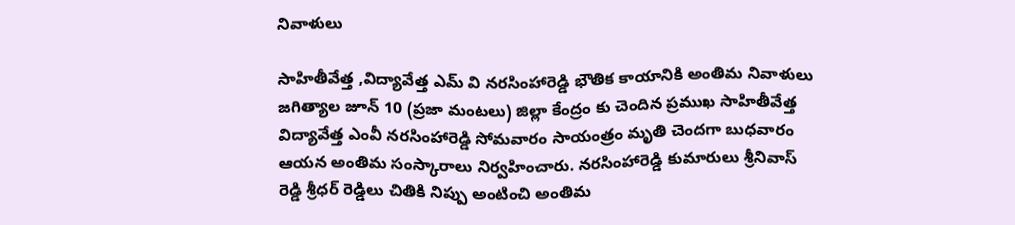నివాళులు

సాహితీవేత్త ,విద్యావేత్త ఎమ్ వి నరసింహారెడ్డి భౌతిక కాయానికి అంతిమ నివాళులు  జగిత్యాల జూన్ 10 (ప్రజా మంటలు) జిల్లా కేంద్రం కు చెందిన ప్రముఖ సాహితీవేత్త విద్యావేత్త ఎంవీ నరసింహారెడ్డి సోమవారం సాయంత్రం మృతి చెందగా బుధవారం ఆయన అంతిమ సంస్కారాలు నిర్వహించారు. నరసింహారెడ్డి కుమారులు శ్రీనివాస్ రెడ్డి శ్రీధర్ రెడ్డిలు చితికి నిప్పు అంటించి అంతిమ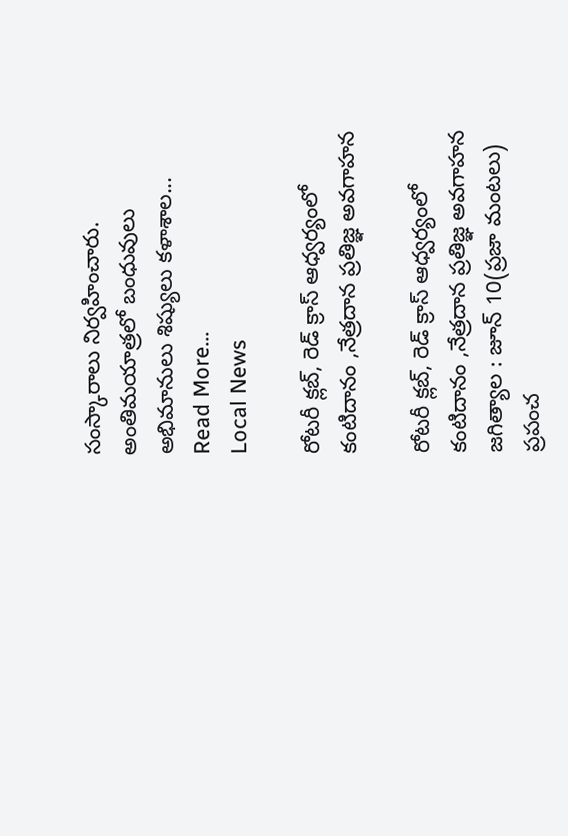సంస్కారాలు నిర్వహించారు. అంతిమయాత్రలో బంధువులు అభిమానులు శిష్యులు కళాశాల...
Read More...
Local News

రోటరీ క్లబ్, రెడ్ క్రాస్ ఆధ్వర్యంలో కంటిదానం ,నేత్రదాన ప్రతిజ్ఞ అవగాహన

రోటరీ క్లబ్, రెడ్ క్రాస్ ఆధ్వర్యంలో కంటిదానం ,నేత్రదాన ప్రతిజ్ఞ అవగాహన    జగిత్యాల : జూన్ 10(ప్రజా మంటలు) ప్రపంచ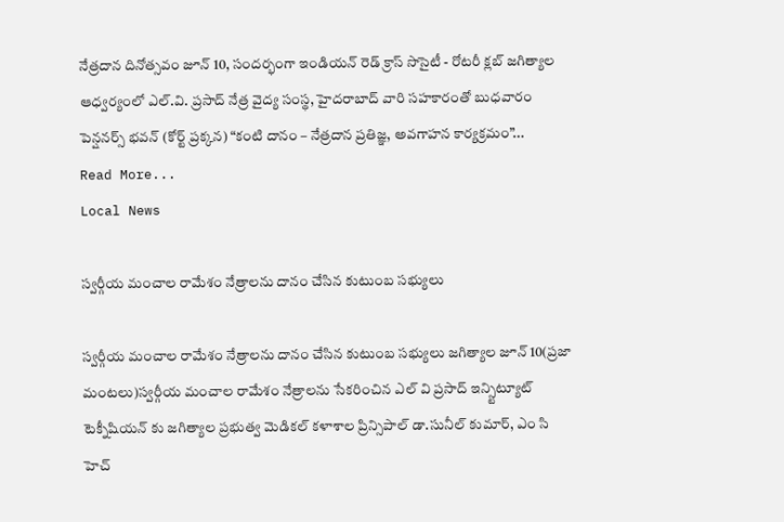నేత్రదాన దినోత్సవం జూన్ 10, సందర్భంగా ఇండియన్ రెడ్ క్రాస్ సొసైటీ - రోటరీ క్లబ్ జగిత్యాల ఆధ్వర్యంలో ఎల్.వి. ప్రసాద్ నేత్ర వైద్య సంస్థ, హైదరాబాద్ వారి సహకారంతో బుధవారం పెన్షనర్స్ భవన్ (కోర్ట్ ప్రక్కన) “కంటి దానం – నేత్రదాన ప్రతిజ్ఞ, అవగాహన కార్యక్రమం”...
Read More...
Local News

స్వర్గీయ మంచాల రామేశం నేత్రాలను దానం చేసిన కుటుంబ సభ్యులు

స్వర్గీయ మంచాల రామేశం నేత్రాలను దానం చేసిన కుటుంబ సభ్యులు జగిత్యాల జూన్ 10(ప్రజా మంటలు)స్వర్గీయ మంచాల రామేశం నేత్రాలను సేకరించిన ఎల్ వి ప్రసాద్ ఇన్స్టిట్యూట్ టెక్నీషియన్ కు జగిత్యాల ప్రభుత్వ మెడికల్ కళాశాల ప్రిన్సిపాల్ డా.సునీల్ కుమార్, ఎం సి హెచ్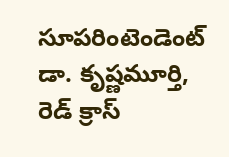సూపరింటెండెంట్ డా. కృష్ణమూర్తి, రెడ్ క్రాస్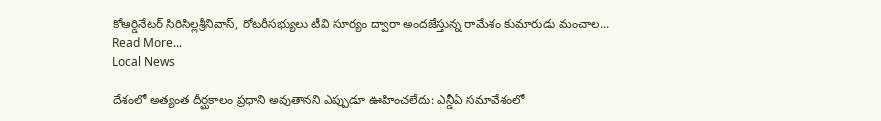కోఆర్డినేటర్ సిరిసిల్లశ్రీనివాస్, రోటరీసభ్యులు టీవి సూర్యం ద్వారా అందజేస్తున్న రామేశం కుమారుడు మంచాల...
Read More...
Local News

దేశంలో అత్యంత దీర్ఘకాలం ప్రధాని అవుతానని ఎప్పుడూ ఊహించలేదు: ఎన్డీఏ సమావేశంలో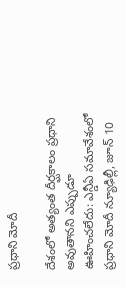ప్రధాని మోదీ

దేశంలో అత్యంత దీర్ఘకాలం ప్రధాని అవుతానని ఎప్పుడూ ఊహించలేదు: ఎన్డీఏ సమావేశంలో ప్రధాని మోదీ న్యూఢిల్లీ, జూన్ 10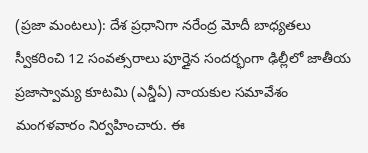(ప్రజా మంటలు): దేశ ప్రధానిగా నరేంద్ర మోదీ బాధ్యతలు స్వీకరించి 12 సంవత్సరాలు పూర్తైన సందర్భంగా ఢిల్లీలో జాతీయ ప్రజాస్వామ్య కూటమి (ఎన్డీఏ) నాయకుల సమావేశం మంగళవారం నిర్వహించారు. ఈ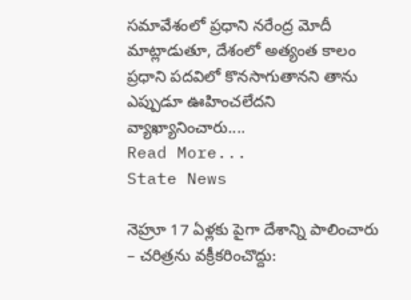సమావేశంలో ప్రధాని నరేంద్ర మోదీ మాట్లాడుతూ, దేశంలో అత్యంత కాలం ప్రధాని పదవిలో కొనసాగుతానని తాను ఎప్పుడూ ఊహించలేదని వ్యాఖ్యానించారు....
Read More...
State News

నెహ్రూ 17 ఏళ్లకు పైగా దేశాన్ని పాలించారు – చరిత్రను వక్రీకరించొద్దు: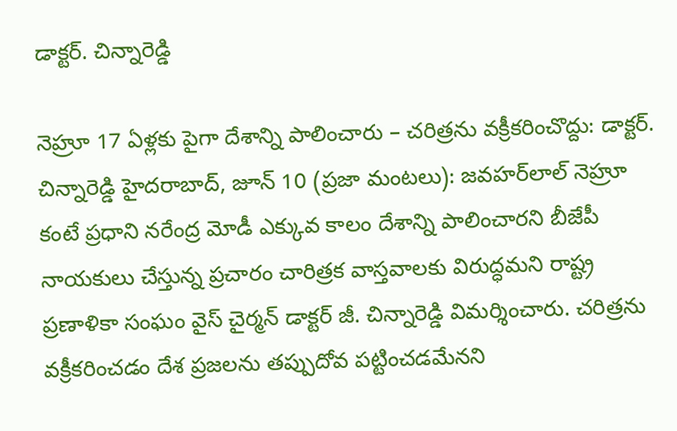డాక్టర్. చిన్నారెడ్డి

నెహ్రూ 17 ఏళ్లకు పైగా దేశాన్ని పాలించారు – చరిత్రను వక్రీకరించొద్దు: డాక్టర్. చిన్నారెడ్డి హైదరాబాద్, జూన్ 10 (ప్రజా మంటలు): జవహర్‌లాల్ నెహ్రూ కంటే ప్రధాని నరేంద్ర మోడీ ఎక్కువ కాలం దేశాన్ని పాలించారని బీజేపీ నాయకులు చేస్తున్న ప్రచారం చారిత్రక వాస్తవాలకు విరుద్ధమని రాష్ట్ర ప్రణాళికా సంఘం వైస్ చైర్మన్ డాక్టర్ జీ. చిన్నారెడ్డి విమర్శించారు. చరిత్రను వక్రీకరించడం దేశ ప్రజలను తప్పుదోవ పట్టించడమేనని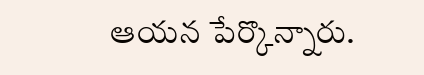ఆయన పేర్కొన్నారు.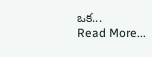ఒక...
Read More...